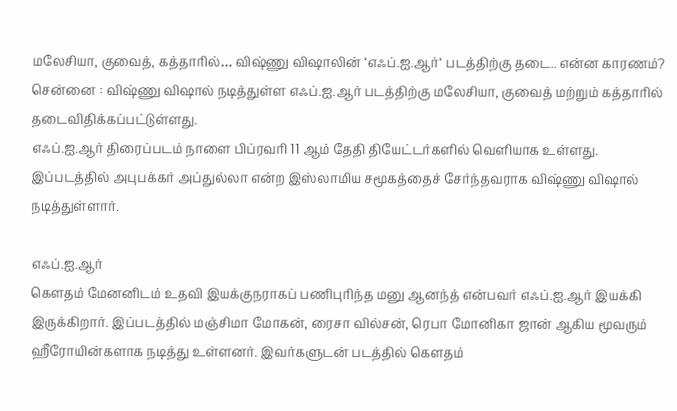மலேசியா, குவைத், கத்தாரில்… விஷ்ணு விஷாலின் ‘எஃப்.ஐ.ஆர்‘ படத்திற்கு தடை.. என்ன காரணம்?
சென்னை : விஷ்ணு விஷால் நடித்துள்ள எஃப்.ஐ.ஆர் படத்திற்கு மலேசியா, குவைத் மற்றும் கத்தாரில் தடைவிதிக்கப்பட்டுள்ளது.
எஃப்.ஐ.ஆர் திரைப்படம் நாளை பிப்ரவரி 11 ஆம் தேதி தியேட்டர்களில் வெளியாக உள்ளது.
இப்படத்தில் அபுபக்கர் அப்துல்லா என்ற இஸ்லாமிய சமூகத்தைச் சேர்ந்தவராக விஷ்ணு விஷால் நடித்துள்ளார்.

எஃப்.ஐ.ஆர்
கௌதம் மேனனிடம் உதவி இயக்குநராகப் பணிபுரிந்த மனு ஆனந்த் என்பவர் எஃப்.ஐ.ஆர் இயக்கி இருக்கிறார். இப்படத்தில் மஞ்சிமா மோகன், ரைசா வில்சன், ரெபா மோனிகா ஜான் ஆகிய மூவரும் ஹீரோயின்களாக நடித்து உள்ளனர். இவர்களுடன் படத்தில் கௌதம்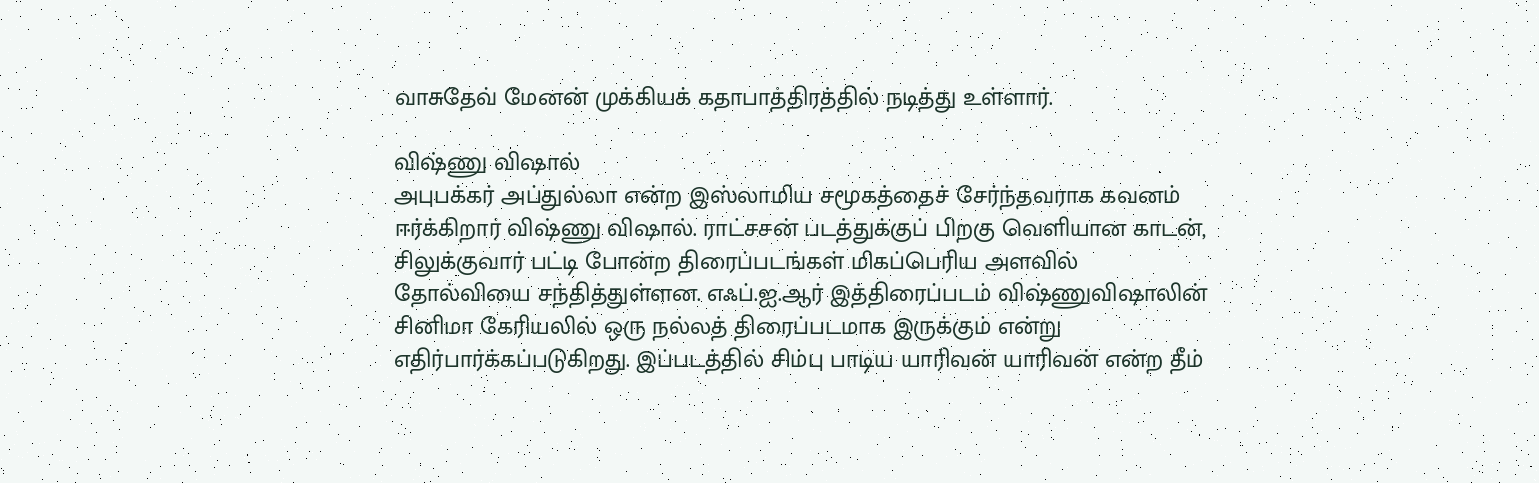வாசுதேவ் மேனன் முக்கியக் கதாபாத்திரத்தில் நடித்து உள்ளார்.

விஷ்ணு விஷால்
அபுபக்கர் அப்துல்லா என்ற இஸ்லாமிய சமூகத்தைச் சேர்ந்தவராக கவனம் ஈர்க்கிறார் விஷ்ணு விஷால். ராட்சசன் படத்துக்குப் பிறகு வெளியான காடன், சிலுக்குவார் பட்டி போன்ற திரைப்படங்கள் மிகப்பெரிய அளவில் தோல்வியை சந்தித்துள்ளன. எஃப்.ஐ.ஆர் இத்திரைப்படம் விஷ்ணுவிஷாலின் சினிமா கேரியலில் ஒரு நல்லத் திரைப்படமாக இருக்கும் என்று எதிர்பார்க்கப்படுகிறது. இப்படத்தில் சிம்பு பாடிய யாரிவன் யாரிவன் என்ற தீம்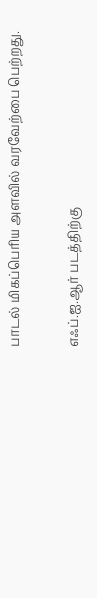பாடல் மிகப்பெரிய அளவில் வரவேற்பை பெற்றது.

எஃப்.ஐ.ஆர் படத்திற்கு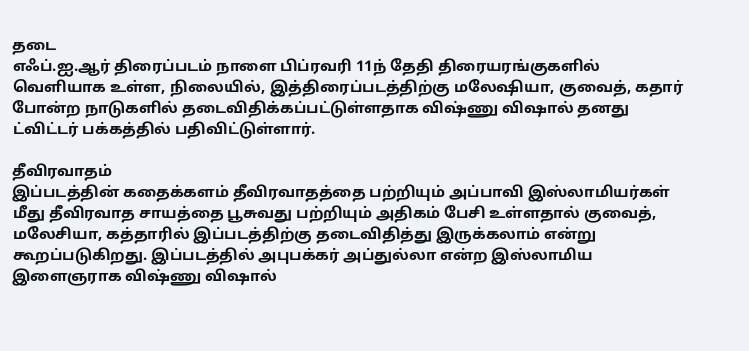தடை
எஃப்.ஐ.ஆர் திரைப்படம் நாளை பிப்ரவரி 11ந் தேதி திரையரங்குகளில் வெளியாக உள்ள, நிலையில், இத்திரைப்படத்திற்கு மலேஷியா, குவைத், கதார் போன்ற நாடுகளில் தடைவிதிக்கப்பட்டுள்ளதாக விஷ்ணு விஷால் தனது ட்விட்டர் பக்கத்தில் பதிவிட்டுள்ளார்.

தீவிரவாதம்
இப்படத்தின் கதைக்களம் தீவிரவாதத்தை பற்றியும் அப்பாவி இஸ்லாமியர்கள் மீது தீவிரவாத சாயத்தை பூசுவது பற்றியும் அதிகம் பேசி உள்ளதால் குவைத், மலேசியா, கத்தாரில் இப்படத்திற்கு தடைவிதித்து இருக்கலாம் என்று கூறப்படுகிறது. இப்படத்தில் அபுபக்கர் அப்துல்லா என்ற இஸ்லாமிய இளைஞராக விஷ்ணு விஷால்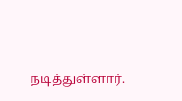நடித்துள்ளார்.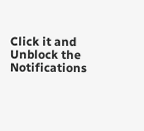Click it and Unblock the Notifications